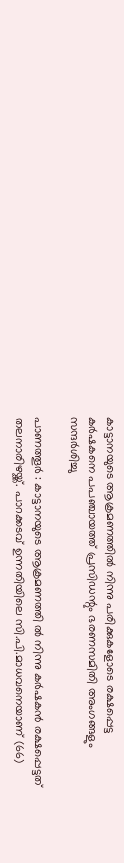കാട്ടാനയുടെ ആക്രമണത്തില്‍ നിന്നു പരിക്കുകളോടെ രക്ഷപ്പെട്ട കര്‍ഷകനെ പപഞ്ചായത്ത് പ്രസിഡന്റും ഭരണസമിതി അംഗങ്ങളും സന്ദര്‍ശിച്ചു

പാണത്തൂര്‍ : കാട്ടാനയുടെ ആക്രമണത്തി ല്‍ നിന്നു കര്‍ഷകന്‍ രക്ഷപ്പെട്ടത് തലനാരിഴയ്ക്ക്. പാറക്കടവ് ഉന്നതിയിലെ സി.പി.മാധവനെയാണ് (66)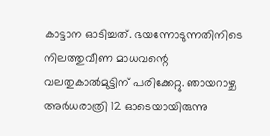കാട്ടാന ഓടിച്ചത്. ഭയന്നോടുന്നതിനിടെ നിലത്തുവീണ മാധവന്റെ വലതുകാല്‍മുട്ടിന് പരിക്കേറ്റു. ഞായറാഴ്ച അര്‍ധരാത്രി 12 ഓടെയായിരുന്നു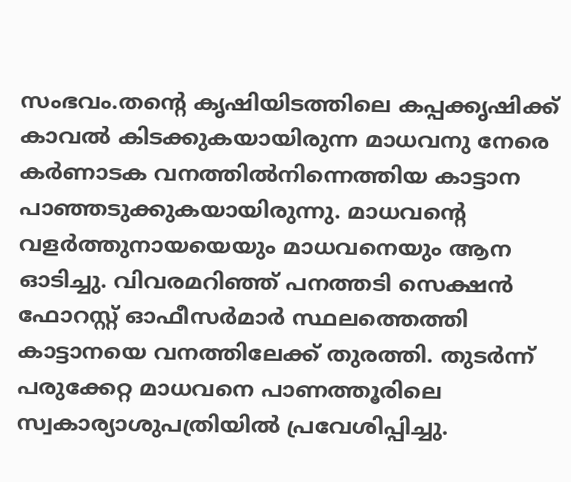സംഭവം.തന്റെ കൃഷിയിടത്തിലെ കപ്പക്കൃഷിക്ക് കാവല്‍ കിടക്കുകയായിരുന്ന മാധവനു നേരെ കര്‍ണാടക വനത്തില്‍നിന്നെത്തിയ കാട്ടാന പാഞ്ഞടുക്കുകയായിരുന്നു. മാധവന്റെ വളര്‍ത്തുനായയെയും മാധവനെയും ആന ഓടിച്ചു. വിവരമറിഞ്ഞ് പനത്തടി സെക്ഷന്‍ ഫോറസ്റ്റ് ഓഫീസര്‍മാര്‍ സ്ഥലത്തെത്തി കാട്ടാനയെ വനത്തിലേക്ക് തുരത്തി. തുടര്‍ന്ന് പരുക്കേറ്റ മാധവനെ പാണത്തൂരിലെ സ്വകാര്യാശുപത്രിയില്‍ പ്രവേശിപ്പിച്ചു.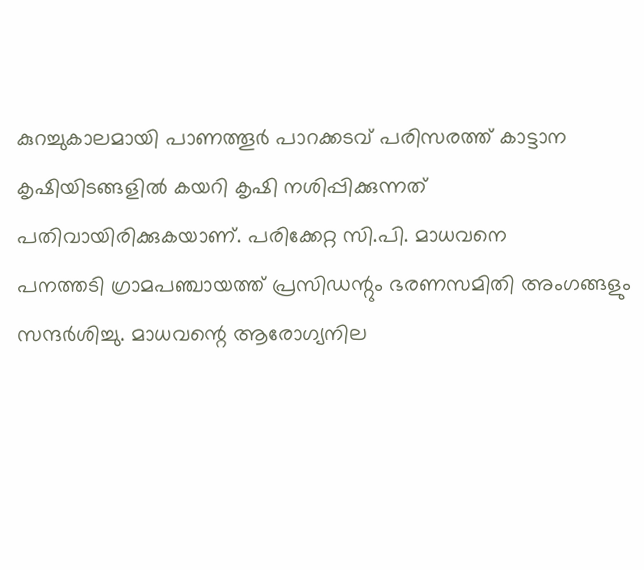കുറച്ചുകാലമായി പാണത്തൂര്‍ പാറക്കടവ് പരിസരത്ത് കാട്ടാന കൃഷിയിടങ്ങളില്‍ കയറി കൃഷി നശിപ്പിക്കുന്നത് പതിവായിരിക്കുകയാണ്. പരിക്കേറ്റ സി.പി. മാധവനെ
പനത്തടി ഗ്രാമപഞ്ചായത്ത് പ്രസിഡന്റും ഭരണസമിതി അംഗങ്ങളും സന്ദര്‍ശിച്ചു. മാധവന്റെ ആരോഗ്യനില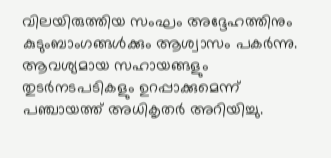വിലയിരുത്തിയ സംഘം അദ്ദേഹത്തിനും കുടുംബാംഗങ്ങള്‍ക്കും ആശ്വാസം പകര്‍ന്നു. ആവശ്യമായ സഹായങ്ങളും തുടര്‍നടപടികളും ഉറപ്പാക്കുമെന്ന് പഞ്ചായത്ത് അധികൃതര്‍ അറിയിച്ചു.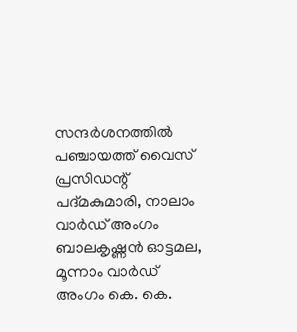സന്ദര്‍ശനത്തില്‍ പഞ്ചായത്ത് വൈസ് പ്രസിഡന്റ് പദ്മകുമാരി, നാലാം വാര്‍ഡ് അംഗം ബാലകൃഷ്ണന്‍ ഓട്ടമല, മൂന്നാം വാര്‍ഡ് അംഗം കെ. കെ.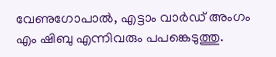വേണുഗോപാല്‍, എട്ടാം വാര്‍ഡ് അംഗം എം ഷിബു എന്നിവരും പപങ്കെടുത്തു.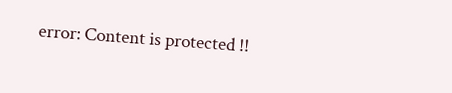error: Content is protected !!